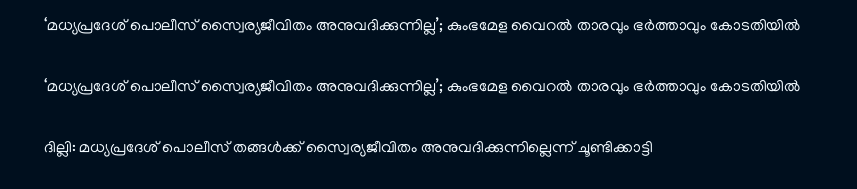‘മധ്യപ്രദേശ് പൊലീസ് സ്വൈര്യജീവിതം അനുവദിക്കുന്നില്ല’; കുംഭമേള വൈറൽ താരവും ഭർത്താവും കോടതിയിൽ

‘മധ്യപ്രദേശ് പൊലീസ് സ്വൈര്യജീവിതം അനുവദിക്കുന്നില്ല’; കുംഭമേള വൈറൽ താരവും ഭർത്താവും കോടതിയിൽ

ദില്ലി: മധ്യപ്രദേശ് പൊലീസ് തങ്ങൾക്ക് സ്വൈര്യജീവിതം അനുവദിക്കുന്നില്ലെന്ന് ചൂണ്ടിക്കാട്ടി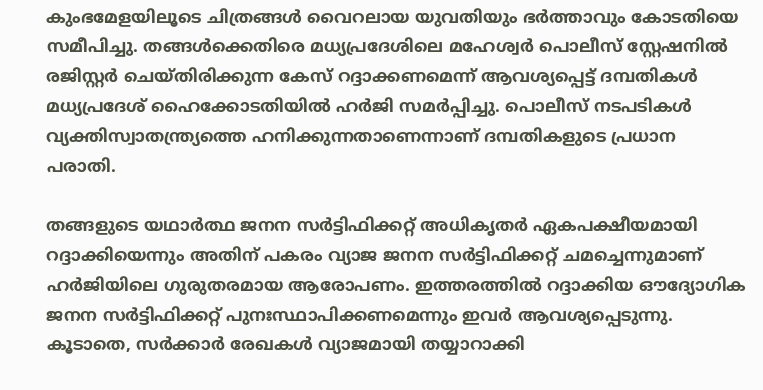കുംഭമേളയിലൂടെ ചിത്രങ്ങൾ വൈറലായ യുവതിയും ഭർത്താവും കോടതിയെ സമീപിച്ചു. തങ്ങൾക്കെതിരെ മധ്യപ്രദേശിലെ മഹേശ്വർ പൊലീസ് സ്റ്റേഷനിൽ രജിസ്റ്റർ ചെയ്തിരിക്കുന്ന കേസ് റദ്ദാക്കണമെന്ന് ആവശ്യപ്പെട്ട് ദമ്പതികൾ മധ്യപ്രദേശ് ഹൈക്കോടതിയിൽ ഹർജി സമർപ്പിച്ചു. പൊലീസ് നടപടികൾ വ്യക്തിസ്വാതന്ത്ര്യത്തെ ഹനിക്കുന്നതാണെന്നാണ് ദമ്പതികളുടെ പ്രധാന പരാതി.

തങ്ങളുടെ യഥാർത്ഥ ജനന സർട്ടിഫിക്കറ്റ് അധികൃതർ ഏകപക്ഷീയമായി റദ്ദാക്കിയെന്നും അതിന് പകരം വ്യാജ ജനന സർട്ടിഫിക്കറ്റ് ചമച്ചെന്നുമാണ് ഹർജിയിലെ ഗുരുതരമായ ആരോപണം. ഇത്തരത്തിൽ റദ്ദാക്കിയ ഔദ്യോഗിക ജനന സർട്ടിഫിക്കറ്റ് പുനഃസ്ഥാപിക്കണമെന്നും ഇവർ ആവശ്യപ്പെടുന്നു. കൂടാതെ, സർക്കാർ രേഖകൾ വ്യാജമായി തയ്യാറാക്കി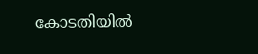കോടതിയിൽ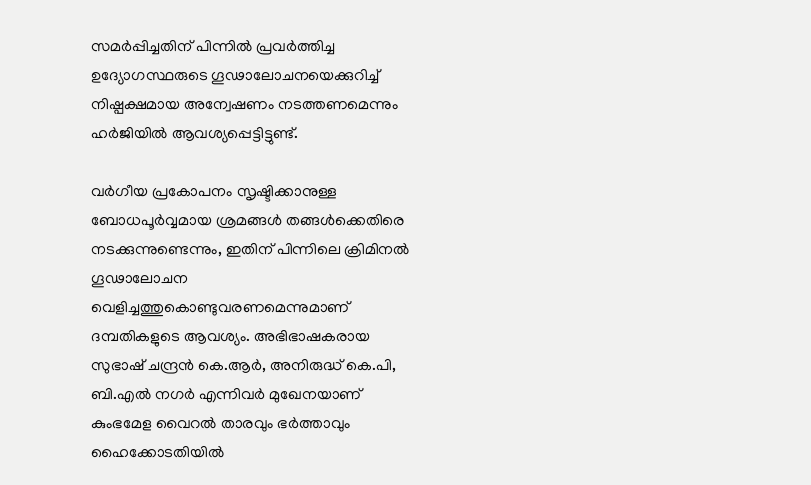സമർപ്പിച്ചതിന് പിന്നിൽ പ്രവർത്തിച്ച ഉദ്യോഗസ്ഥരുടെ ഗൂഢാലോചനയെക്കുറിച്ച് നിഷ്പക്ഷമായ അന്വേഷണം നടത്തണമെന്നും ഹർജിയിൽ ആവശ്യപ്പെട്ടിട്ടുണ്ട്.

വർഗീയ പ്രകോപനം സൃഷ്ടിക്കാനുള്ള ബോധപൂർവ്വമായ ശ്രമങ്ങൾ തങ്ങൾക്കെതിരെ നടക്കുന്നുണ്ടെന്നും, ഇതിന് പിന്നിലെ ക്രിമിനൽ ഗൂഢാലോചന വെളിച്ചത്തുകൊണ്ടുവരണമെന്നുമാണ് ദമ്പതികളുടെ ആവശ്യം. അഭിഭാഷകരായ സുഭാഷ് ചന്ദ്രൻ കെ.ആർ, അനിരുദ്ധ് കെ.പി, ബി.എൽ നഗർ എന്നിവർ മുഖേനയാണ് കുംഭമേള വൈറൽ താരവും ഭർത്താവും ഹൈക്കോടതിയിൽ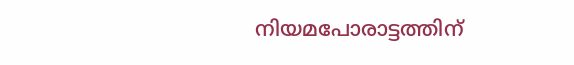നിയമപോരാട്ടത്തിന്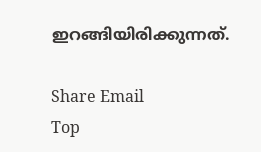ഇറങ്ങിയിരിക്കുന്നത്.

Share Email
Top